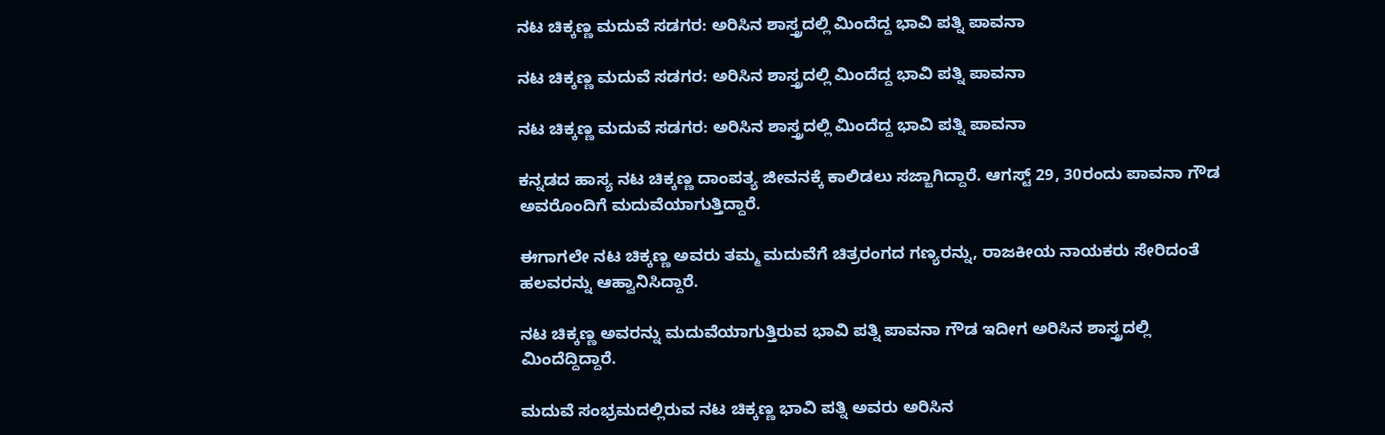ನಟ ಚಿಕ್ಕಣ್ಣ ಮದುವೆ ಸಡಗರ: ಅರಿಸಿನ ಶಾಸ್ತ್ರದಲ್ಲಿ ಮಿಂದೆದ್ದ ಭಾವಿ ಪತ್ನಿ ಪಾವನಾ

ನಟ ಚಿಕ್ಕಣ್ಣ ಮದುವೆ ಸಡಗರ: ಅರಿಸಿನ ಶಾಸ್ತ್ರದಲ್ಲಿ ಮಿಂದೆದ್ದ ಭಾವಿ ಪತ್ನಿ ಪಾವನಾ

ನಟ ಚಿಕ್ಕಣ್ಣ ಮದುವೆ ಸಡಗರ: ಅರಿಸಿನ ಶಾಸ್ತ್ರದಲ್ಲಿ ಮಿಂದೆದ್ದ ಭಾವಿ ಪತ್ನಿ ಪಾವನಾ

ಕನ್ನಡದ ಹಾಸ್ಯ ನಟ ಚಿಕ್ಕಣ್ಣ ದಾಂಪತ್ಯ ಜೀವನಕ್ಕೆ ಕಾಲಿಡಲು ಸಜ್ಜಾಗಿದ್ದಾರೆ. ಆಗಸ್ಟ್ 29, 30ರಂದು ಪಾವನಾ ಗೌಡ ಅವರೊಂದಿಗೆ ಮದುವೆಯಾಗುತ್ತಿದ್ದಾರೆ.

ಈಗಾಗಲೇ ನಟ ಚಿಕ್ಕಣ್ಣ ಅವರು ತಮ್ಮ ಮದುವೆಗೆ ಚಿತ್ರರಂಗದ ಗಣ್ಯರನ್ನು, ರಾಜಕೀಯ ನಾಯಕರು ಸೇರಿದಂತೆ ಹಲವರನ್ನು ಆಹ್ವಾನಿಸಿದ್ದಾರೆ.

ನಟ ಚಿಕ್ಕಣ್ಣ ಅವರನ್ನು ಮದುವೆಯಾಗುತ್ತಿರುವ ಭಾವಿ ಪತ್ನಿ ಪಾವನಾ ಗೌಡ ಇದೀಗ ಅರಿಸಿನ ಶಾಸ್ತ್ರದಲ್ಲಿ ಮಿಂದೆದ್ದಿದ್ದಾರೆ.

ಮದುವೆ ಸಂಭ್ರಮದಲ್ಲಿರುವ ನಟ ಚಿಕ್ಕಣ್ಣ ಭಾವಿ ಪತ್ನಿ ಅವರು ಅರಿಸಿನ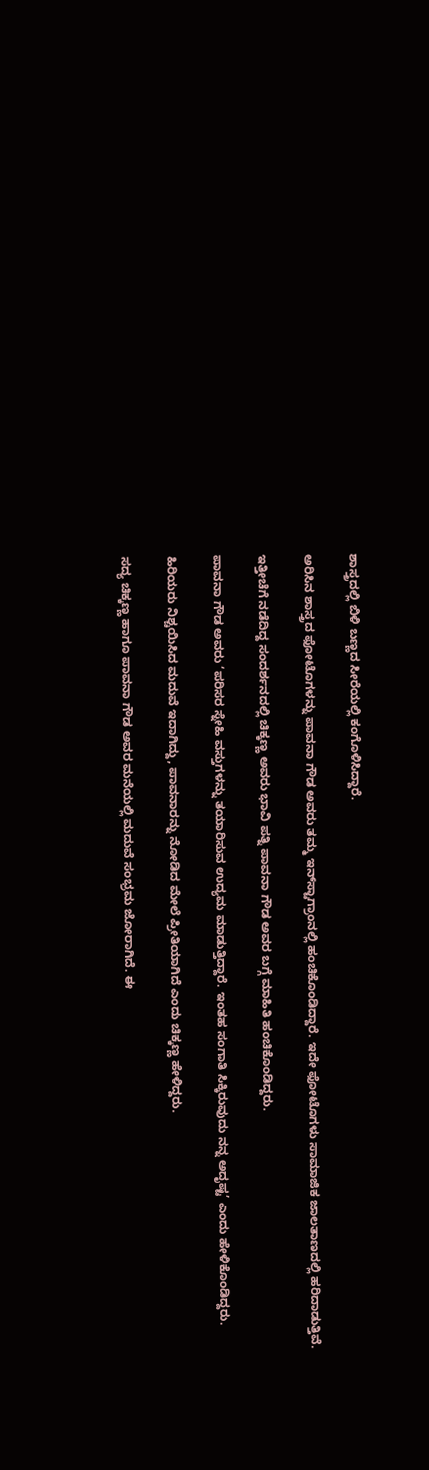ಶಾಸ್ತ್ರದಲ್ಲಿ ಬಿಳಿ ಬಣ್ಣದ ಸೀರೆಯಲ್ಲಿ ಕಂಗೊಳಿಸಿದ್ದಾರೆ.

ಅರಿಸಿನ ಶಾಸ್ತ್ರದ ಫೋಟೊಗಳನ್ನು ಪಾವನಾ ಗೌಡ ಅವರು ತಮ್ಮ ಇನ್‌ಸ್ಟಾಗ್ರಾಂನಲ್ಲಿ ಹಂಚಿಕೊಂಡಿದ್ದಾರೆ. ಇದೇ ಫೋಟೊಗಳು ಸಾಮಾಜಿಕ ಜಾಲತಾಣದಲ್ಲಿ ಹರಿದಾಡುತ್ತಿವೆ.

ಇತ್ತೀಚೆಗೆ ನಡೆದಿದ್ದ ಸಂದರ್ಶನದಲ್ಲಿ ಚಿಕ್ಕಣ್ಣ ಅವರು ಭಾವಿ ಪತ್ನಿ ಪಾವನಾ ಗೌಡ ಅವರ ಬಗ್ಗೆ ಮಾಹಿತಿ ಹಂಚಿಕೊಂಡಿದ್ದರು.

ಪಾವನಾ ಗೌಡ ಅವರು ‘ಪರಿಸರ ಸ್ನೇಹಿ ವಸ್ತುಗಳನ್ನು ತಯಾರಿಸುವ ಉದ್ಯಮ ಮಾಡುತ್ತಿದ್ದಾರೆ. ಇಂತಹ ಸಂಗಾತಿ ಸಿಕ್ಕಿರುವುದು ನನ್ನ ಅದೃಷ್ಟ’ ಎಂದು ಹೇಳಿಕೊಂಡಿದ್ದರು.

ಹಿರಿಯರು ನಿಶ್ಚಯಿಸಿದ ಮದುವೆ ಇದಾಗಿದ್ದು, ಪಾವನಾರನ್ನು ನೋಡಿದ ಮೇಲೆ ಪ್ರೀತಿಯಾಗಿದೆ ಎಂದು ಚಿಕ್ಕಣ್ಣ ಹೇಳಿದ್ದರು.

ಸದ್ಯ ಚಿಕ್ಕಣ್ಣ ಹಾಗೂ ಪಾವನಾ ಗೌಡ ಅವರ ಮನೆಯಲ್ಲಿ ಮದುವೆ ಸಂಭ್ರಮ ಜೋರಾಗಿದೆ. ಈ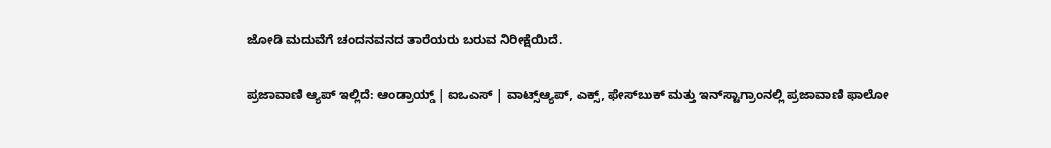ಜೋಡಿ ಮದುವೆಗೆ ಚಂದನವನದ ತಾರೆಯರು ಬರುವ ನಿರೀಕ್ಷೆಯಿದೆ.

ಪ್ರಜಾವಾಣಿ ಆ್ಯಪ್ ಇಲ್ಲಿದೆ: ಆಂಡ್ರಾಯ್ಡ್ | ಐಒಎಸ್ | ವಾಟ್ಸ್ಆ್ಯಪ್, ಎಕ್ಸ್, ಫೇಸ್‌ಬುಕ್ ಮತ್ತು ಇನ್‌ಸ್ಟಾಗ್ರಾಂನಲ್ಲಿ ಪ್ರಜಾವಾಣಿ ಫಾಲೋ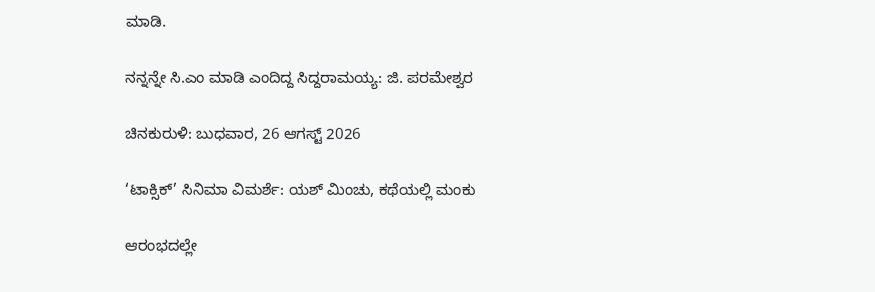ಮಾಡಿ.

ನನ್ನನ್ನೇ ಸಿ.ಎಂ ಮಾಡಿ ಎಂದಿದ್ದ ಸಿದ್ದರಾಮಯ್ಯ: ಜಿ. ಪರಮೇಶ್ವರ

ಚಿನಕುರುಳಿ: ಬುಧವಾರ, 26 ಆಗಸ್ಟ್ 2026

‘ಟಾಕ್ಸಿಕ್‌’ ಸಿನಿಮಾ ವಿಮರ್ಶೆ: ಯಶ್‌ ಮಿಂಚು, ಕಥೆಯಲ್ಲಿ ಮಂಕು

ಆರಂಭದಲ್ಲೇ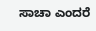ಸಾಚಾ ಎಂದರೆ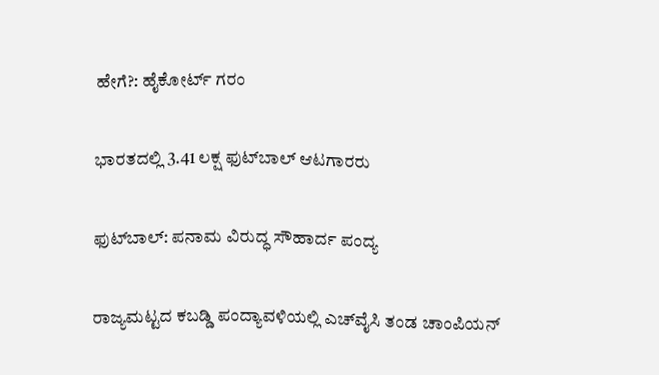ಹೇಗೆ?: ಹೈಕೋರ್ಟ್ ಗರಂ

ಭಾರತದಲ್ಲಿ 3.41 ಲಕ್ಷ ಫುಟ್‌ಬಾಲ್‌ ಆಟಗಾರರು

ಫುಟ್‌ಬಾಲ್‌: ಪನಾಮ ವಿರುದ್ಧ ಸೌಹಾರ್ದ ಪಂದ್ಯ

ರಾಜ್ಯಮಟ್ಟದ ಕಬಡ್ಡಿ ಪಂದ್ಯಾವಳಿಯಲ್ಲಿ ಎಚ್‌ವೈಸಿ ತಂಡ ಚಾಂಪಿಯನ್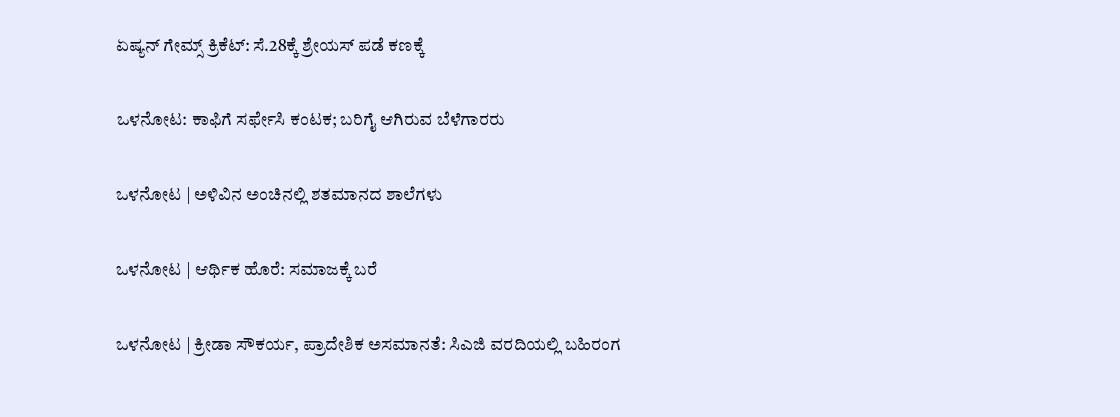ಏಷ್ಯನ್‌ ಗೇಮ್ಸ್‌ ಕ್ರಿಕೆಟ್‌: ಸೆ.28ಕ್ಕೆ ಶ್ರೇಯಸ್‌ ಪಡೆ ಕಣಕ್ಕೆ

ಒಳನೋಟ: ಕಾಫಿಗೆ ಸರ್ಫೇಸಿ ಕಂಟಕ; ಬರಿಗೈ ಆಗಿರುವ ಬೆಳೆಗಾರರು

ಒಳನೋಟ | ಅಳಿವಿನ ಅಂಚಿನಲ್ಲಿ ಶತಮಾನದ ಶಾಲೆಗಳು

ಒಳನೋಟ | ಆರ್ಥಿಕ ಹೊರೆ: ಸಮಾಜಕ್ಕೆ ಬರೆ

ಒಳನೋಟ | ಕ್ರೀಡಾ ಸೌಕರ್ಯ, ಪ್ರಾದೇಶಿಕ ಅಸಮಾನತೆ: ಸಿಎಜಿ ವರದಿಯಲ್ಲಿ ಬಹಿರಂಗ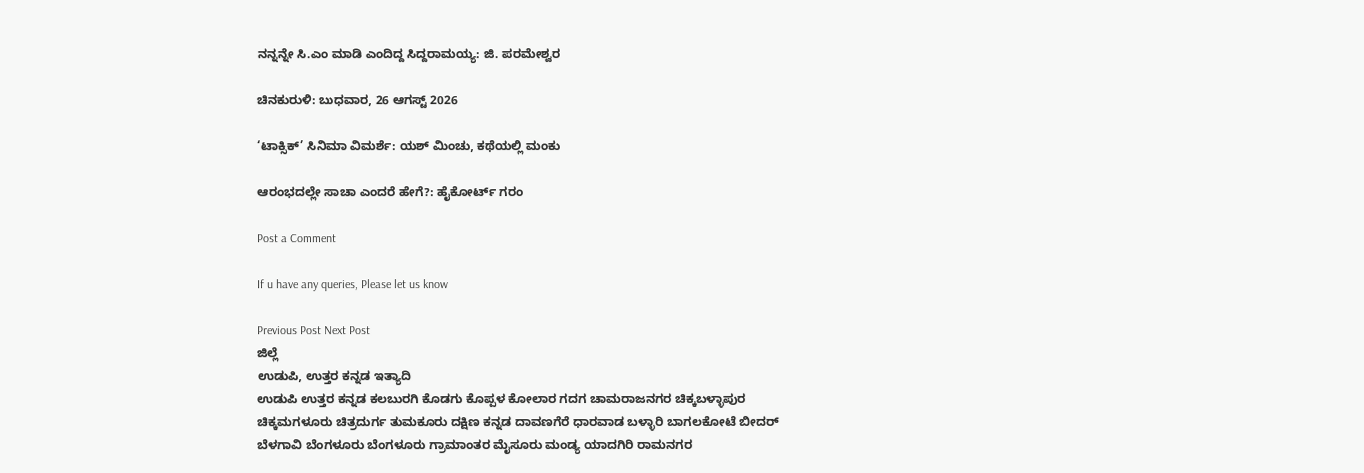ನನ್ನನ್ನೇ ಸಿ.ಎಂ ಮಾಡಿ ಎಂದಿದ್ದ ಸಿದ್ದರಾಮಯ್ಯ: ಜಿ. ಪರಮೇಶ್ವರ

ಚಿನಕುರುಳಿ: ಬುಧವಾರ, 26 ಆಗಸ್ಟ್ 2026

‘ಟಾಕ್ಸಿಕ್‌’ ಸಿನಿಮಾ ವಿಮರ್ಶೆ: ಯಶ್‌ ಮಿಂಚು, ಕಥೆಯಲ್ಲಿ ಮಂಕು

ಆರಂಭದಲ್ಲೇ ಸಾಚಾ ಎಂದರೆ ಹೇಗೆ?: ಹೈಕೋರ್ಟ್ ಗರಂ

Post a Comment

If u have any queries, Please let us know

Previous Post Next Post
ಜಿಲ್ಲೆ
ಉಡುಪಿ, ಉತ್ತರ ಕನ್ನಡ ಇತ್ಯಾದಿ
ಉಡುಪಿ ಉತ್ತರ ಕನ್ನಡ ಕಲಬುರಗಿ ಕೊಡಗು ಕೊಪ್ಪಳ ಕೋಲಾರ ಗದಗ ಚಾಮರಾಜನಗರ ಚಿಕ್ಕಬಳ್ಳಾಪುರ
ಚಿಕ್ಕಮಗಳೂರು ಚಿತ್ರದುರ್ಗ ತುಮಕೂರು ದಕ್ಷಿಣ ಕನ್ನಡ ದಾವಣಗೆರೆ ಧಾರವಾಡ ಬಳ್ಳಾರಿ ಬಾಗಲಕೋಟೆ ಬೀದರ್
ಬೆಳಗಾವಿ ಬೆಂಗಳೂರು ಬೆಂಗಳೂರು ಗ್ರಾಮಾಂತರ ಮೈಸೂರು ಮಂಡ್ಯ ಯಾದಗಿರಿ ರಾಮನಗರ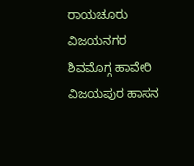ರಾಯಚೂರು ವಿಜಯನಗರ
ಶಿವಮೊಗ್ಗ ಹಾವೇರಿ ವಿಜಯಪುರ ಹಾಸನ